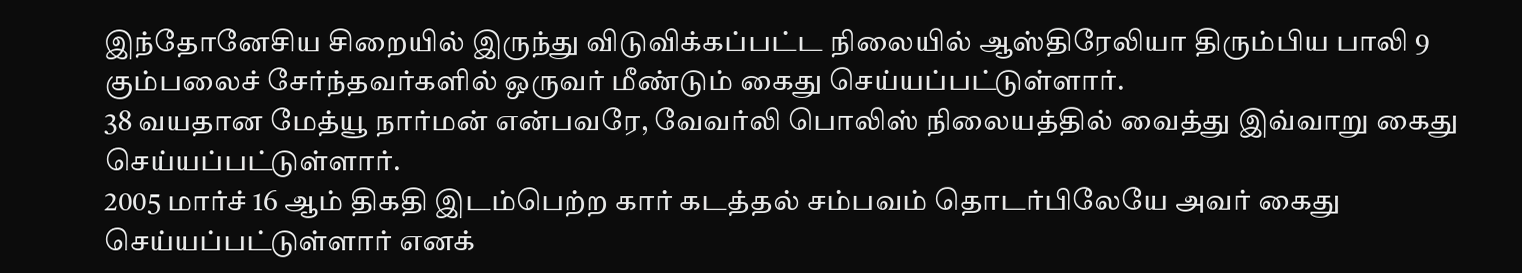இந்தோனேசிய சிறையில் இருந்து விடுவிக்கப்பட்ட நிலையில் ஆஸ்திரேலியா திரும்பிய பாலி 9 கும்பலைச் சேர்ந்தவர்களில் ஒருவர் மீண்டும் கைது செய்யப்பட்டுள்ளார்.
38 வயதான மேத்யூ நார்மன் என்பவரே, வேவர்லி பொலிஸ் நிலையத்தில் வைத்து இவ்வாறு கைது செய்யப்பட்டுள்ளார்.
2005 மார்ச் 16 ஆம் திகதி இடம்பெற்ற கார் கடத்தல் சம்பவம் தொடர்பிலேயே அவர் கைது செய்யப்பட்டுள்ளார் எனக்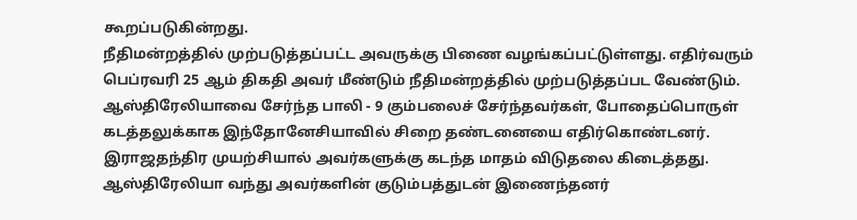கூறப்படுகின்றது.
நீதிமன்றத்தில் முற்படுத்தப்பட்ட அவருக்கு பிணை வழங்கப்பட்டுள்ளது. எதிர்வரும் பெப்ரவரி 25 ஆம் திகதி அவர் மீண்டும் நீதிமன்றத்தில் முற்படுத்தப்பட வேண்டும்.
ஆஸ்திரேலியாவை சேர்ந்த பாலி - 9 கும்பலைச் சேர்ந்தவர்கள், போதைப்பொருள் கடத்தலுக்காக இந்தோனேசியாவில் சிறை தண்டனையை எதிர்கொண்டனர்.
இராஜதந்திர முயற்சியால் அவர்களுக்கு கடந்த மாதம் விடுதலை கிடைத்தது. ஆஸ்திரேலியா வந்து அவர்களின் குடும்பத்துடன் இணைந்தனர்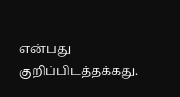என்பது குறிப்பிடத்தக்கது.